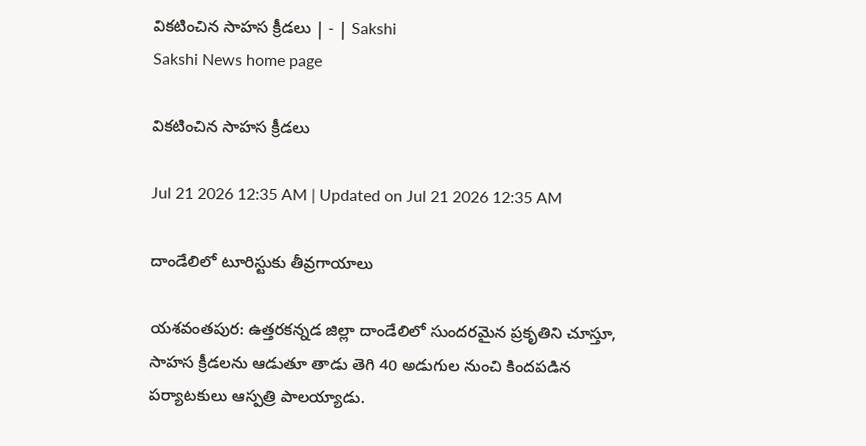వికటించిన సాహస క్రీడలు | - | Sakshi
Sakshi News home page

వికటించిన సాహస క్రీడలు

Jul 21 2026 12:35 AM | Updated on Jul 21 2026 12:35 AM

దాండేలిలో టూరిస్టుకు తీవ్రగాయాలు

యశవంతపుర: ఉత్తరకన్నడ జిల్లా దాండేలిలో సుందరమైన ప్రకృతిని చూస్తూ, సాహస క్రీడలను ఆడుతూ తాడు తెగి 40 అడుగుల నుంచి కిందపడిన పర్యాటకులు ఆస్పత్రి పాలయ్యాడు.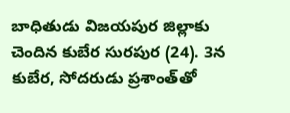బాధితుడు విజయపుర జిల్లాకు చెందిన కుబేర సురపుర (24). 3న కుబేర, సోదరుడు ప్రశాంత్‌తో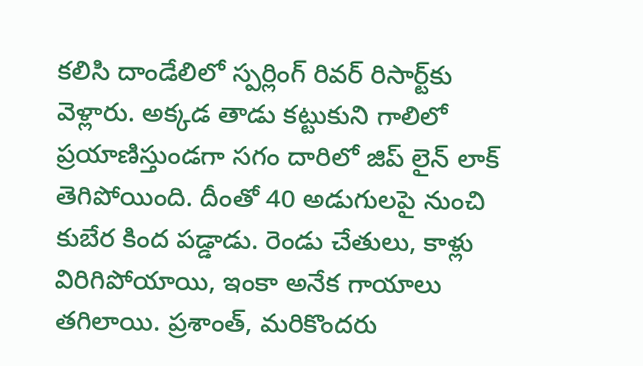కలిసి దాండేలిలో స్పర్లింగ్‌ రివర్‌ రిసార్ట్‌కు వెళ్లారు. అక్కడ తాడు కట్టుకుని గాలిలో ప్రయాణిస్తుండగా సగం దారిలో జిప్‌ లైన్‌ లాక్‌ తెగిపోయింది. దీంతో 40 అడుగులపై నుంచి కుబేర కింద పడ్డాడు. రెండు చేతులు, కాళ్లు విరిగిపోయాయి, ఇంకా అనేక గాయాలు తగిలాయి. ప్రశాంత్‌, మరికొందరు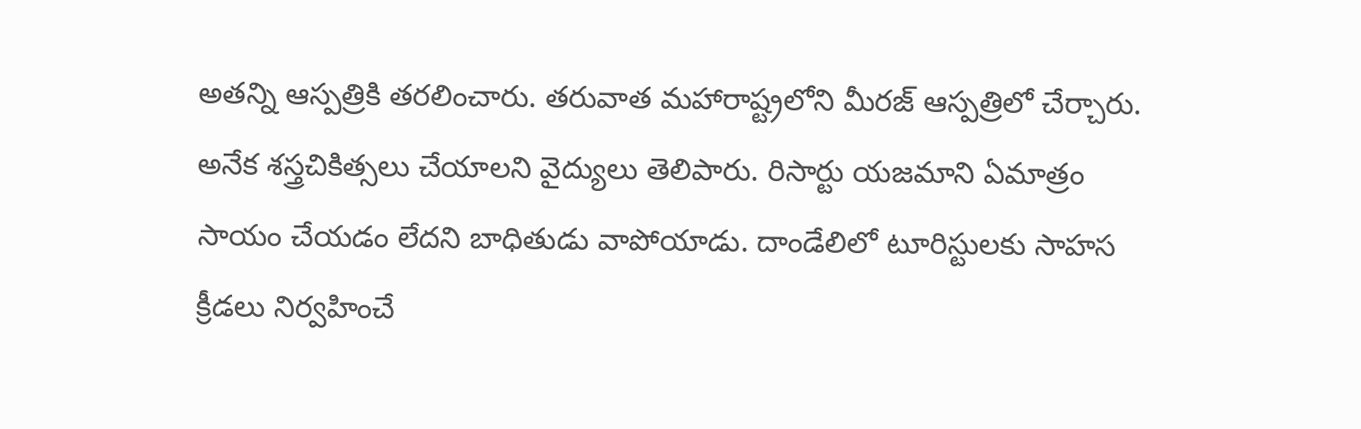అతన్ని ఆస్పత్రికి తరలించారు. తరువాత మహారాష్ట్రలోని మీరజ్‌ ఆస్పత్రిలో చేర్చారు. అనేక శస్త్రచికిత్సలు చేయాలని వైద్యులు తెలిపారు. రిసార్టు యజమాని ఏమాత్రం సాయం చేయడం లేదని బాధితుడు వాపోయాడు. దాండేలిలో టూరిస్టులకు సాహస క్రీడలు నిర్వహించే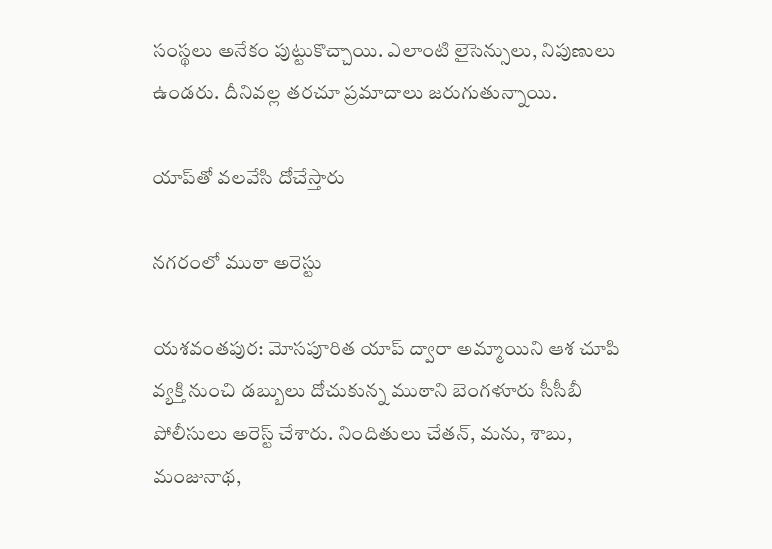సంస్థలు అనేకం పుట్టుకొచ్చాయి. ఎలాంటి లైసెన్సులు, నిపుణులు ఉండరు. దీనివల్ల తరచూ ప్రమాదాలు జరుగుతున్నాయి.

యాప్‌తో వలవేసి దోచేస్తారు

నగరంలో ముఠా అరెస్టు

యశవంతపుర: మోసపూరిత యాప్‌ ద్వారా అమ్మాయిని ఆశ చూపి వ్యక్తి నుంచి డబ్బులు దోచుకున్న ముఠాని బెంగళూరు సీసీబీ పోలీసులు అరెస్ట్‌ చేశారు. నిందితులు చేతన్‌, మను, శాబు, మంజునాథ,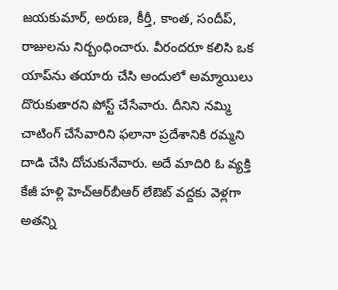జయకుమార్‌, అరుణ, కీర్తీ, కాంత, సందీప్‌, రాజులను నిర్బంధించారు. వీరందరూ కలిసి ఒక యాప్‌ను తయారు చేసి అందులో అమ్మాయిలు దొరుకుతారని పోస్ట్‌ చేసేవారు. దీనిని నమ్మి చాటింగ్‌ చేసేవారిని ఫలానా ప్రదేశానికి రమ్మని దాడి చేసి దోచుకునేవారు. అదే మాదిరి ఓ వ్యక్తి కేజీ హళ్లి హెచ్‌ఆర్‌బీఆర్‌ లేఔట్‌ వద్దకు వెళ్లగా అతన్ని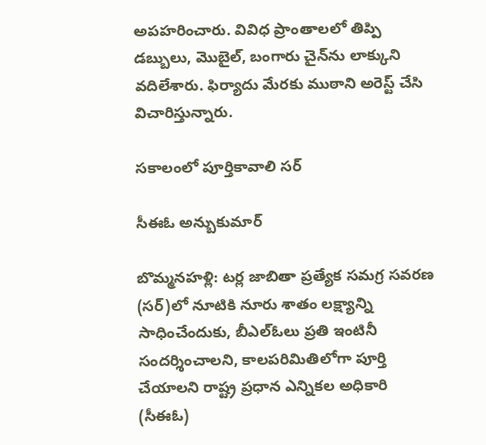అపహరించారు. వివిధ ప్రాంతాలలో తిప్పి డబ్బులు, మొబైల్‌, బంగారు చైన్‌ను లాక్కుని వదిలేశారు. ఫిర్యాదు మేరకు ముఠాని అరెస్ట్‌ చేసి విచారిస్తున్నారు.

సకాలంలో పూర్తికావాలి సర్‌

సీఈఓ అన్బుకుమార్‌

బొమ్మనహళ్లి: టర్ల జాబితా ప్రత్యేక సమగ్ర సవరణ (సర్‌)లో నూటికి నూరు శాతం లక్ష్యాన్ని సాధించేందుకు, బీఎల్‌ఓలు ప్రతి ఇంటినీ సందర్శించాలని, కాలపరిమితిలోగా పూర్తి చేయాలని రాష్ట్ర ప్రధాన ఎన్నికల అధికారి (సీఈఓ)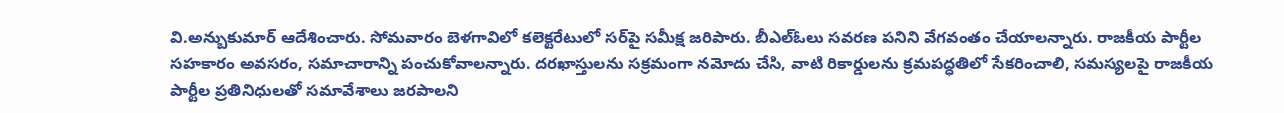వి.అన్బుకుమార్‌ ఆదేశించారు. సోమవారం బెళగావిలో కలెక్టరేటులో సర్‌పై సమీక్ష జరిపారు. బీఎల్‌ఓలు సవరణ పనిని వేగవంతం చేయాలన్నారు. రాజకీయ పార్టీల సహకారం అవసరం, సమాచారాన్ని పంచుకోవాలన్నారు. దరఖాస్తులను సక్రమంగా నమోదు చేసి, వాటి రికార్డులను క్రమపద్ధతిలో సేకరించాలి, సమస్యలపై రాజకీయ పార్టీల ప్రతినిధులతో సమావేశాలు జరపాలని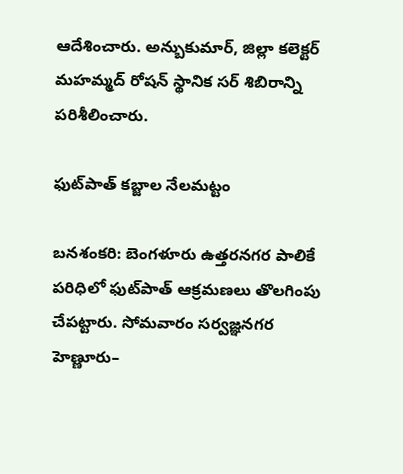ఆదేశించారు. అన్బుకుమార్‌, జిల్లా కలెక్టర్‌ మహమ్మద్‌ రోషన్‌ స్థానిక సర్‌ శిబిరాన్ని పరిశీలించారు.

ఫుట్‌పాత్‌ కబ్జాల నేలమట్టం

బనశంకరి: బెంగళూరు ఉత్తరనగర పాలికే పరిధిలో ఫుట్‌పాత్‌ ఆక్రమణలు తొలగింపు చేపట్టారు. సోమవారం సర్వజ్ఞనగర హెణ్ణూరు–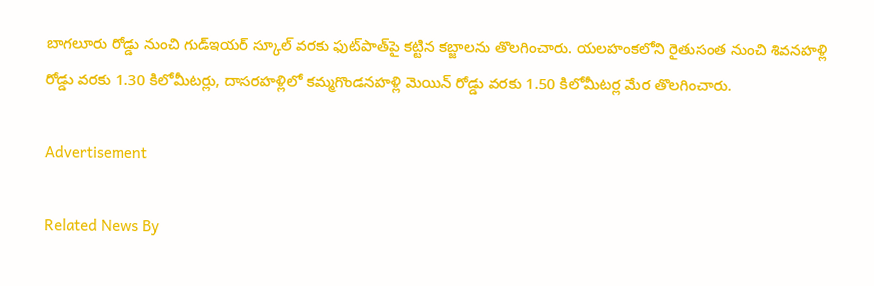బాగలూరు రోడ్డు నుంచి గుడ్‌ఇయర్‌ స్కూల్‌ వరకు ఫుట్‌పాత్‌పై కట్టిన కబ్జాలను తొలగించారు. యలహంకలోని రైతుసంత నుంచి శివనహళ్లి రోడ్డు వరకు 1.30 కిలోమీటర్లు, దాసరహళ్లిలో కమ్మగొండనహళ్లి మెయిన్‌ రోడ్డు వరకు 1.50 కిలోమీటర్ల మేర తొలగించారు.

Advertisement

Related News By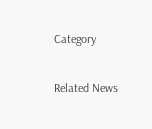Category

Related News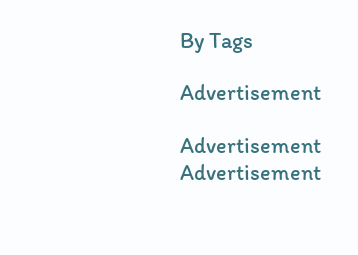By Tags

Advertisement

Advertisement
Advertisement